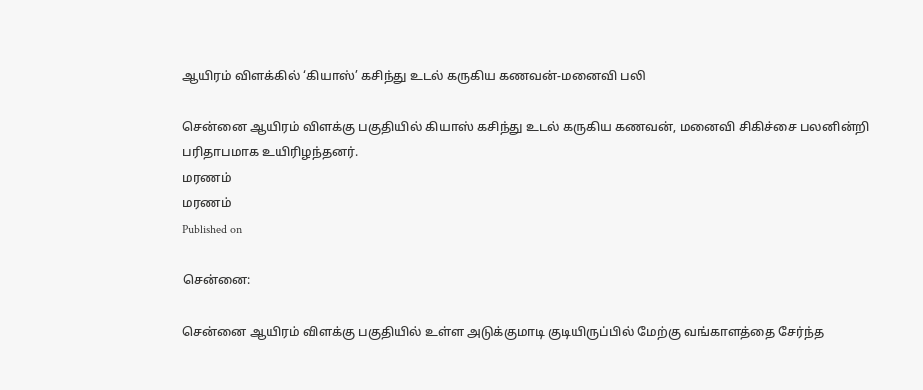ஆயிரம் விளக்கில் ‘கியாஸ்’ கசிந்து உடல் கருகிய கணவன்-மனைவி பலி

சென்னை ஆயிரம் விளக்கு பகுதியில் கியாஸ் கசிந்து உடல் கருகிய கணவன், மனைவி சிகிச்சை பலனின்றி பரிதாபமாக உயிரிழந்தனர்.
மரணம்
மரணம்
Published on

சென்னை:

சென்னை ஆயிரம் விளக்கு பகுதியில் உள்ள அடுக்குமாடி குடியிருப்பில் மேற்கு வங்காளத்தை சேர்ந்த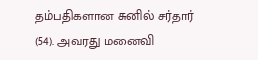தம்பதிகளான சுனில் சர்தார் (54). அவரது மனைவி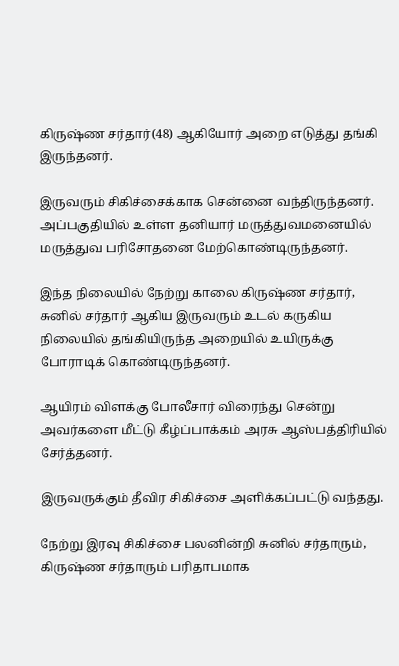கிருஷ்ண சர்தார்(48) ஆகியோர் அறை எடுத்து தங்கி இருந்தனர்.

இருவரும் சிகிச்சைக்காக சென்னை வந்திருந்தனர். அப்பகுதியில் உள்ள தனியார் மருத்துவமனையில் மருத்துவ பரிசோதனை மேற்கொண்டிருந்தனர்.

இந்த நிலையில் நேற்று காலை கிருஷ்ண சர்தார், சுனில் சர்தார் ஆகிய இருவரும் உடல் கருகிய நிலையில் தங்கியிருந்த அறையில் உயிருக்கு போராடிக் கொண்டிருந்தனர்.

ஆயிரம் விளக்கு போலீசார் விரைந்து சென்று அவர்களை மீட்டு கீழ்ப்பாக்கம் அரசு ஆஸ்பத்திரியில் சேர்த்தனர்.

இருவருக்கும் தீவிர சிகிச்சை அளிக்கப்பட்டு வந்தது.

நேற்று இரவு சிகிச்சை பலனின்றி சுனில் சர்தாரும், கிருஷ்ண சர்தாரும் பரிதாபமாக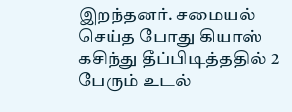இறந்தனர். சமையல் செய்த போது கியாஸ் கசிந்து தீப்பிடித்ததில் 2 பேரும் உடல்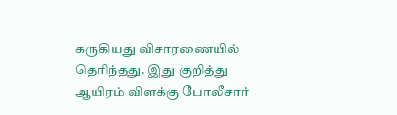கருகியது விசாரணையில் தெரிந்தது. இது குறித்து ஆயிரம் விளக்கு போலீசார்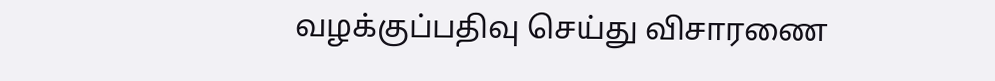வழக்குப்பதிவு செய்து விசாரணை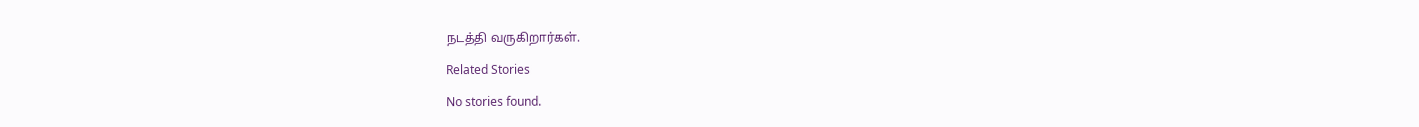நடத்தி வருகிறார்கள்.

Related Stories

No stories found.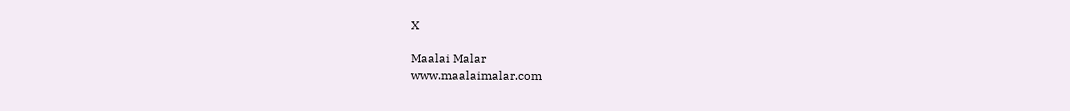X

Maalai Malar
www.maalaimalar.com